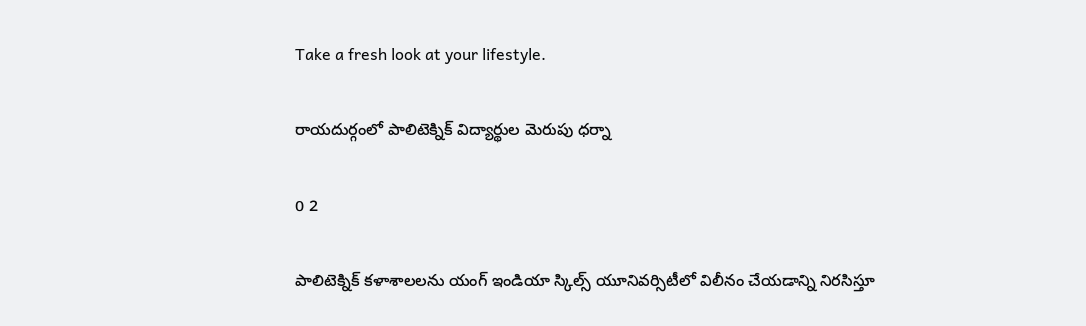Take a fresh look at your lifestyle.

రాయదుర్గంలో పాలిటెక్నిక్ విద్యార్థుల మెరుపు ధర్నా

0 2

పాలిటెక్నిక్ కళాశాలలను యంగ్ ఇండియా స్కిల్స్ యూనివర్సిటీలో విలీనం చేయడాన్ని నిరసిస్తూ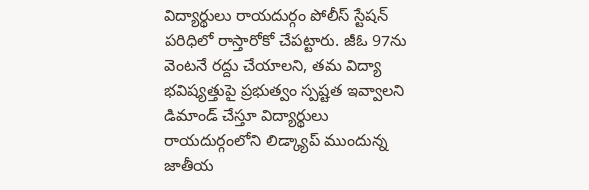విద్యార్థులు రాయదుర్గం పోలీస్ స్టేషన్ పరిధిలో రాస్తారోకో చేపట్టారు. జీఓ 97ను వెంటనే రద్దు చేయాలని, తమ విద్యా భవిష్యత్తుపై ప్రభుత్వం స్పష్టత ఇవ్వాలని డిమాండ్ చేస్తూ విద్యార్థులు రాయదుర్గంలోని లిడ్క్యాప్ ముందున్న జాతీయ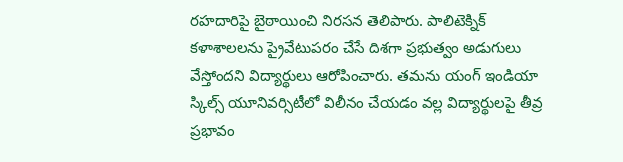రహదారిపై బైఠాయించి నిరసన తెలిపారు. పాలిటెక్నిక్ కళాశాలలను ప్రైవేటుపరం చేసే దిశగా ప్రభుత్వం అడుగులు వేస్తోందని విద్యార్థులు ఆరోపించారు. తమను యంగ్ ఇండియా స్కిల్స్ యూనివర్సిటీలో విలీనం చేయడం వల్ల విద్యార్థులపై తీవ్ర ప్రభావం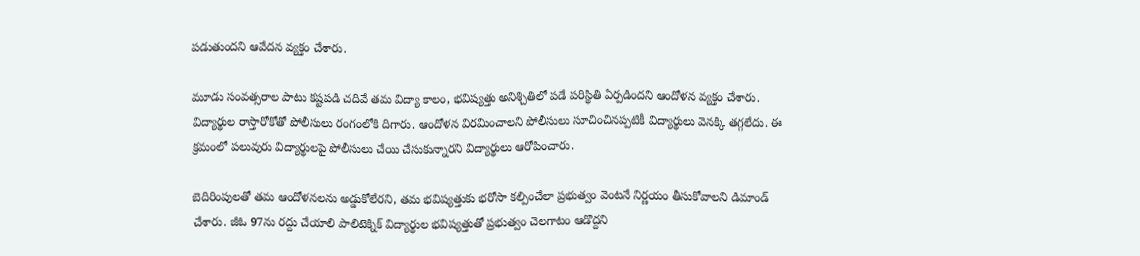పడుతుందని ఆవేదన వ్యక్తం చేశారు.

మూడు సంవత్సరాల పాటు కష్టపడి చదివే తమ విద్యా కాలం, భవిష్యత్తు అనిశ్చితిలో పడే పరిస్థితి ఏర్పడిందని ఆందోళన వ్యక్తం చేశారు. విద్యార్థుల రాస్తారోకోతో పోలీసులు రంగంలోకి దిగారు. ఆందోళన విరమించాలని పోలీసులు సూచించినప్పటికీ విద్యార్థులు వెనక్కి తగ్గలేదు. ఈ క్రమంలో పలువురు విద్యార్థులపై పోలీసులు చేయి చేసుకున్నారని విద్యార్థులు ఆరోపించారు.

బెదిరింపులతో తమ ఆందోళనలను అడ్డుకోలేరని, తమ భవిష్యత్తుకు భరోసా కల్పించేలా ప్రభుత్వం వెంటనే నిర్ణయం తీసుకోవాలని డిమాండ్ చేశారు. జీఓ 97ను రద్దు చేయాలి పాలిటెక్నిక్ విద్యార్థుల భవిష్యత్తుతో ప్రభుత్వం చెలగాటం ఆడొద్దని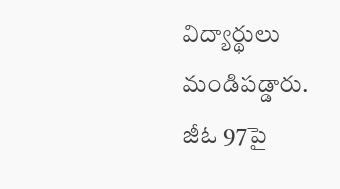విద్యార్థులు మండిపడ్డారు. జీఓ 97పై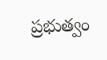ప్రభుత్వం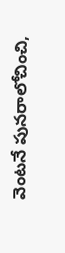వెంటనే పునరాలోచించి,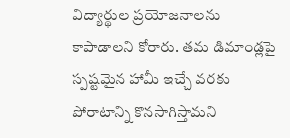విద్యార్థుల ప్రయోజనాలను కాపాడాలని కోరారు. తమ డిమాండ్లపై స్పష్టమైన హామీ ఇచ్చే వరకు పోరాటాన్ని కొనసాగిస్తామని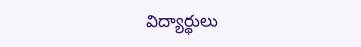విద్యార్థులు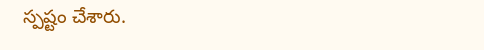స్పష్టం చేశారు.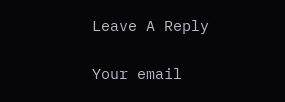Leave A Reply

Your email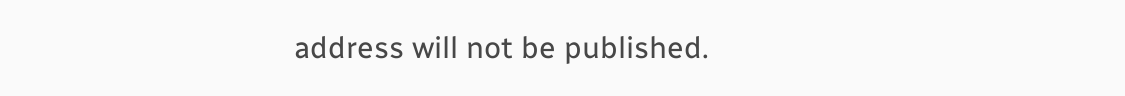address will not be published.